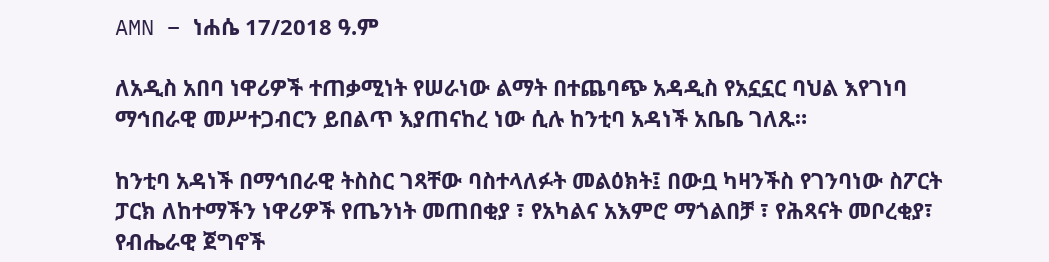AMN – ነሐሴ 17/2018 ዓ.ም

ለአዲስ አበባ ነዋሪዎች ተጠቃሚነት የሠራነው ልማት በተጨባጭ አዳዲስ የአኗኗር ባህል እየገነባ ማኅበራዊ መሥተጋብርን ይበልጥ እያጠናከረ ነው ሲሉ ከንቲባ አዳነች አቤቤ ገለጹ።

ከንቲባ አዳነች በማኅበራዊ ትስስር ገጻቸው ባስተላለፉት መልዕክት፤ በውቧ ካዛንችስ የገንባነው ስፖርት ፓርክ ለከተማችን ነዋሪዎች የጤንነት መጠበቂያ ፣ የአካልና አእምሮ ማጎልበቻ ፣ የሕጻናት መቦረቂያ፣ የብሔራዊ ጀግኖች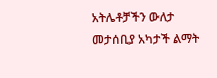አትሌቶቻችን ውለታ መታሰቢያ አካታች ልማት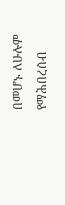በመሆኑ ለሁሉም የማሕበረሰብ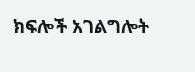ክፍሎች አገልግሎት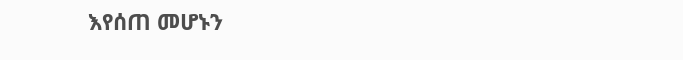እየሰጠ መሆኑን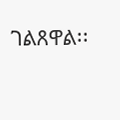ገልጸዋል፡፡